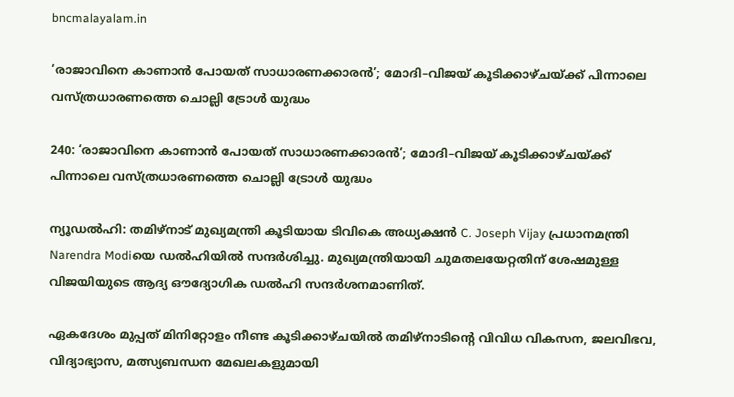bncmalayalam.in

‘രാജാവിനെ കാണാൻ പോയത് സാധാരണക്കാരൻ’; മോദി–വിജയ് കൂടിക്കാഴ്ചയ്ക്ക് പിന്നാലെ വസ്ത്രധാരണത്തെ ചൊല്ലി ട്രോൾ യുദ്ധം

240: ‘രാജാവിനെ കാണാൻ പോയത് സാധാരണക്കാരൻ’; മോദി–വിജയ് കൂടിക്കാഴ്ചയ്ക്ക് പിന്നാലെ വസ്ത്രധാരണത്തെ ചൊല്ലി ട്രോൾ യുദ്ധം

ന്യൂഡൽഹി: തമിഴ്നാട് മുഖ്യമന്ത്രി കൂടിയായ ടിവികെ അധ്യക്ഷൻ C. Joseph Vijay പ്രധാനമന്ത്രി Narendra Modiയെ ഡൽഹിയിൽ സന്ദർശിച്ചു. മുഖ്യമന്ത്രിയായി ചുമതലയേറ്റതിന് ശേഷമുള്ള വിജയിയുടെ ആദ്യ ഔദ്യോഗിക ഡൽഹി സന്ദർശനമാണിത്.

ഏകദേശം മുപ്പത് മിനിറ്റോളം നീണ്ട കൂടിക്കാഴ്ചയിൽ തമിഴ്നാടിന്റെ വിവിധ വികസന, ജലവിഭവ, വിദ്യാഭ്യാസ, മത്സ്യബന്ധന മേഖലകളുമായി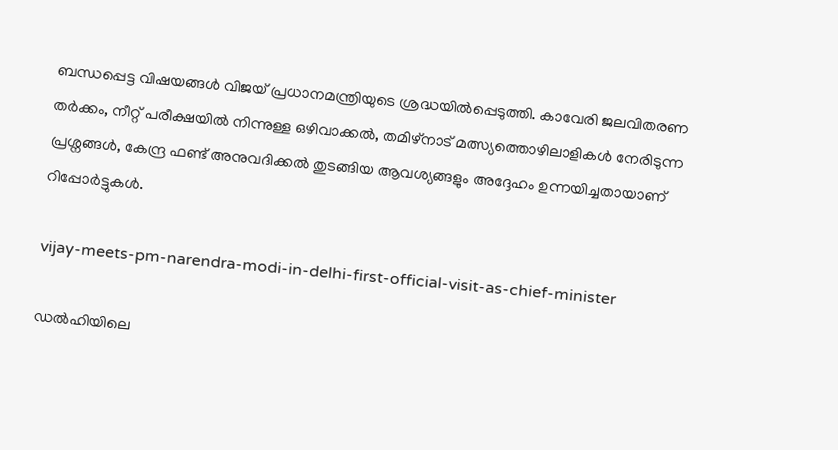ബന്ധപ്പെട്ട വിഷയങ്ങൾ വിജയ് പ്രധാനമന്ത്രിയുടെ ശ്രദ്ധയിൽപ്പെടുത്തി. കാവേരി ജലവിതരണ തർക്കം, നീറ്റ് പരീക്ഷയിൽ നിന്നുള്ള ഒഴിവാക്കൽ, തമിഴ്‌നാട് മത്സ്യത്തൊഴിലാളികൾ നേരിടുന്ന പ്രശ്നങ്ങൾ, കേന്ദ്ര ഫണ്ട് അനുവദിക്കൽ തുടങ്ങിയ ആവശ്യങ്ങളും അദ്ദേഹം ഉന്നയിച്ചതായാണ് റിപ്പോർട്ടുകൾ.

vijay-meets-pm-narendra-modi-in-delhi-first-official-visit-as-chief-minister

ഡൽഹിയിലെ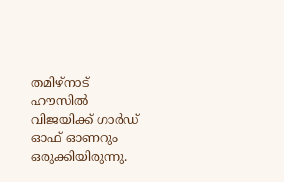തമിഴ്നാട് ഹൗസിൽ വിജയിക്ക് ഗാർഡ് ഓഫ് ഓണറും ഒരുക്കിയിരുന്നു.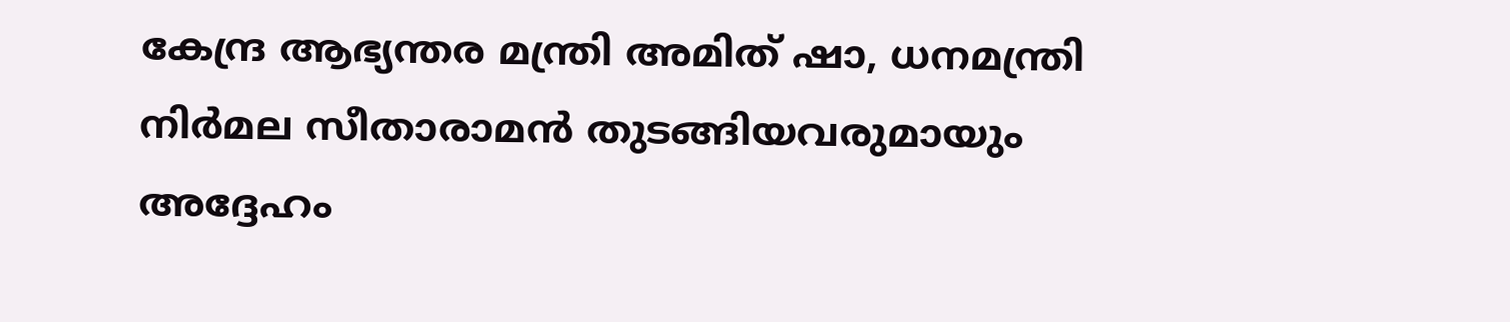കേന്ദ്ര ആഭ്യന്തര മന്ത്രി അമിത് ഷാ, ധനമന്ത്രി നിർമല സീതാരാമൻ തുടങ്ങിയവരുമായും അദ്ദേഹം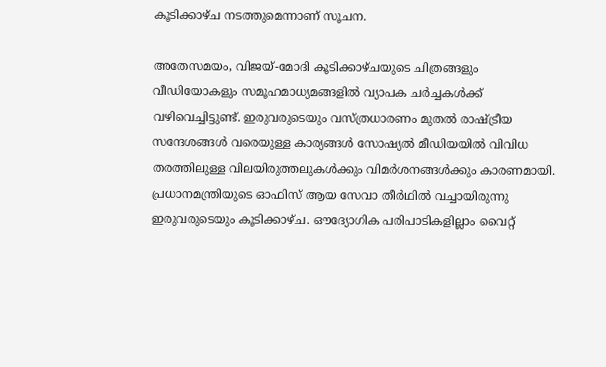കൂടിക്കാഴ്ച നടത്തുമെന്നാണ് സൂചന.

അതേസമയം, വിജയ്-മോദി കൂടിക്കാഴ്ചയുടെ ചിത്രങ്ങളും വീഡിയോകളും സമൂഹമാധ്യമങ്ങളിൽ വ്യാപക ചർച്ചകൾക്ക് വഴിവെച്ചിട്ടുണ്ട്. ഇരുവരുടെയും വസ്ത്രധാരണം മുതൽ രാഷ്ട്രീയ സന്ദേശങ്ങൾ വരെയുള്ള കാര്യങ്ങൾ സോഷ്യൽ മീഡിയയിൽ വിവിധ തരത്തിലുള്ള വിലയിരുത്തലുകൾക്കും വിമർശനങ്ങൾക്കും കാരണമായി.
പ്രധാനമന്ത്രിയുടെ ഓഫിസ് ആയ സേവാ തീർഥിൽ വച്ചായിരുന്നു ഇരുവരുടെയും കൂടിക്കാഴ്ച. ഔദ്യോഗിക പരിപാടികളില്ലാം വൈറ്റ്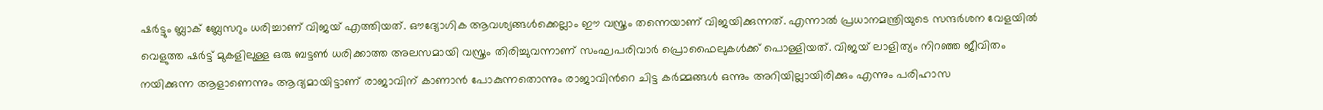ഷർട്ടും ബ്ലാക് ബ്ലേസറും ധരിച്ചാണ് വിജയ് എത്തിയത്. ഔദ്യോഗിക ആവശ്യങ്ങൾക്കെല്ലാം ഈ വസ്ത്രം തന്നെയാണ് വിജയിക്കുന്നത്. എന്നാൽ പ്രധാനമന്ത്രിയുടെ സന്ദർശന വേളയിൽ വെളുത്ത ഷർട്ട് മുകളിലുള്ള ഒരു ബട്ടൺ ധരിക്കാത്ത അലസമായി വസ്ത്രം തിരിച്ചുവന്നാണ് സംഘപരിവാർ പ്രൊഫൈലുകൾക്ക് പൊള്ളിയത്. വിജയ് ലാളിത്യം നിറഞ്ഞ ജീവിതം നയിക്കുന്ന ആളാണെന്നും ആദ്യമായിട്ടാണ് രാജാവിന് കാണാൻ പോകുന്നതൊന്നും രാജാവിൻറെ ചിട്ട കർമ്മങ്ങൾ ഒന്നും അറിയില്ലായിരിക്കും എന്നും പരിഹാസ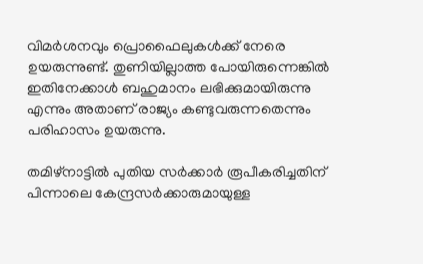വിമർശനവും പ്രൊഫൈലുകൾക്ക് നേരെ ഉയരുന്നുണ്ട്. തുണിയില്ലാത്ത പോയിരുന്നെങ്കിൽ ഇതിനേക്കാൾ ബഹുമാനം ലഭിക്കുമായിരുന്നു എന്നും അതാണ് രാജ്യം കണ്ടുവരുന്നതെന്നും പരിഹാസം ഉയരുന്നു.

തമിഴ്നാട്ടിൽ പുതിയ സർക്കാർ രൂപീകരിച്ചതിന് പിന്നാലെ കേന്ദ്രസർക്കാരുമായുള്ള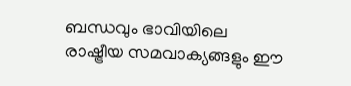ബന്ധവും ഭാവിയിലെ രാഷ്ട്രീയ സമവാക്യങ്ങളും ഈ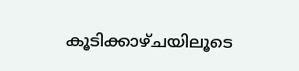കൂടിക്കാഴ്ചയിലൂടെ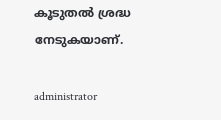കൂടുതൽ ശ്രദ്ധ നേടുകയാണ്.

administrator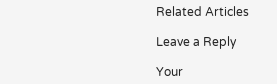Related Articles

Leave a Reply

Your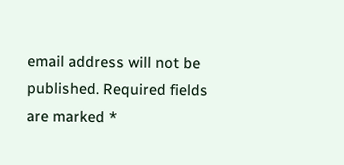email address will not be published. Required fields are marked *